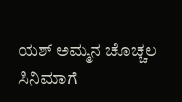ಯಶ್ ಅಮ್ಮನ ಚೊಚ್ಚಲ ಸಿನಿಮಾಗೆ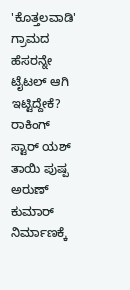'ಕೊತ್ತಲವಾಡಿ' ಗ್ರಾಮದ ಹೆಸರನ್ನೇ ಟೈಟಲ್ ಆಗಿ ಇಟ್ಟಿದ್ದೇಕೆ?
ರಾಕಿಂಗ್ ಸ್ಟಾರ್ ಯಶ್ ತಾಯಿ ಪುಷ್ಪ ಅರುಣ್ ಕುಮಾರ್ ನಿರ್ಮಾಣಕ್ಕೆ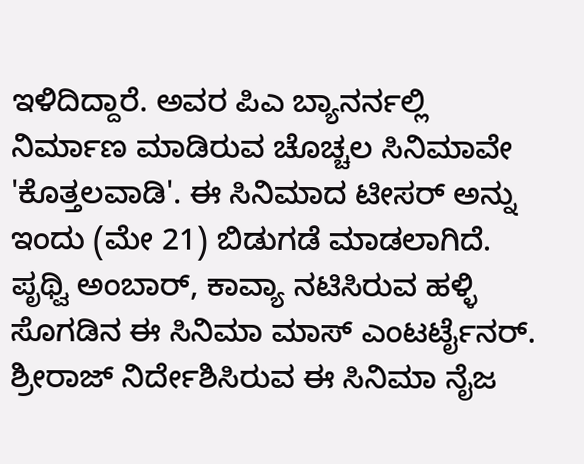ಇಳಿದಿದ್ದಾರೆ. ಅವರ ಪಿಎ ಬ್ಯಾನರ್ನಲ್ಲಿ ನಿರ್ಮಾಣ ಮಾಡಿರುವ ಚೊಚ್ಚಲ ಸಿನಿಮಾವೇ 'ಕೊತ್ತಲವಾಡಿ'. ಈ ಸಿನಿಮಾದ ಟೀಸರ್ ಅನ್ನು ಇಂದು (ಮೇ 21) ಬಿಡುಗಡೆ ಮಾಡಲಾಗಿದೆ. ಪೃಥ್ವಿ ಅಂಬಾರ್, ಕಾವ್ಯಾ ನಟಿಸಿರುವ ಹಳ್ಳಿ ಸೊಗಡಿನ ಈ ಸಿನಿಮಾ ಮಾಸ್ ಎಂಟರ್ಟೈನರ್. ಶ್ರೀರಾಜ್ ನಿರ್ದೇಶಿಸಿರುವ ಈ ಸಿನಿಮಾ ನೈಜ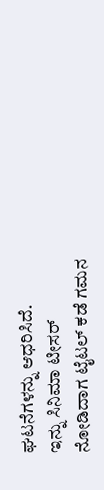ಘಟನೆಗಳನ್ನು ಆಧರಿಸಿದೆ.
ಇನ್ನು ಸಿನಿಮಾ ಟೀಸರ್ ನೋಡಿದಾಗ ಟೈಟಲ್ ಕಡೆ ಗಮನ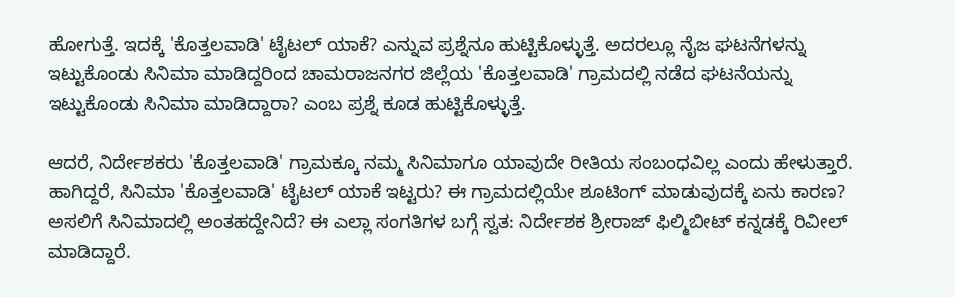ಹೋಗುತ್ತೆ. ಇದಕ್ಕೆ 'ಕೊತ್ತಲವಾಡಿ' ಟೈಟಲ್ ಯಾಕೆ? ಎನ್ನುವ ಪ್ರಶ್ನೆನೂ ಹುಟ್ಟಿಕೊಳ್ಳುತ್ತೆ. ಅದರಲ್ಲೂ ನೈಜ ಘಟನೆಗಳನ್ನು ಇಟ್ಟುಕೊಂಡು ಸಿನಿಮಾ ಮಾಡಿದ್ದರಿಂದ ಚಾಮರಾಜನಗರ ಜಿಲ್ಲೆಯ 'ಕೊತ್ತಲವಾಡಿ' ಗ್ರಾಮದಲ್ಲಿ ನಡೆದ ಘಟನೆಯನ್ನು ಇಟ್ಟುಕೊಂಡು ಸಿನಿಮಾ ಮಾಡಿದ್ದಾರಾ? ಎಂಬ ಪ್ರಶ್ನೆ ಕೂಡ ಹುಟ್ಟಿಕೊಳ್ಳುತ್ತೆ.

ಆದರೆ, ನಿರ್ದೇಶಕರು 'ಕೊತ್ತಲವಾಡಿ' ಗ್ರಾಮಕ್ಕೂ ನಮ್ಮ ಸಿನಿಮಾಗೂ ಯಾವುದೇ ರೀತಿಯ ಸಂಬಂಧವಿಲ್ಲ ಎಂದು ಹೇಳುತ್ತಾರೆ. ಹಾಗಿದ್ದರೆ, ಸಿನಿಮಾ 'ಕೊತ್ತಲವಾಡಿ' ಟೈಟಲ್ ಯಾಕೆ ಇಟ್ಟರು? ಈ ಗ್ರಾಮದಲ್ಲಿಯೇ ಶೂಟಿಂಗ್ ಮಾಡುವುದಕ್ಕೆ ಏನು ಕಾರಣ? ಅಸಲಿಗೆ ಸಿನಿಮಾದಲ್ಲಿ ಅಂತಹದ್ದೇನಿದೆ? ಈ ಎಲ್ಲಾ ಸಂಗತಿಗಳ ಬಗ್ಗೆ ಸ್ವತ: ನಿರ್ದೇಶಕ ಶ್ರೀರಾಜ್ ಫಿಲ್ಮಿಬೀಟ್ ಕನ್ನಡಕ್ಕೆ ರಿವೀಲ್ ಮಾಡಿದ್ದಾರೆ.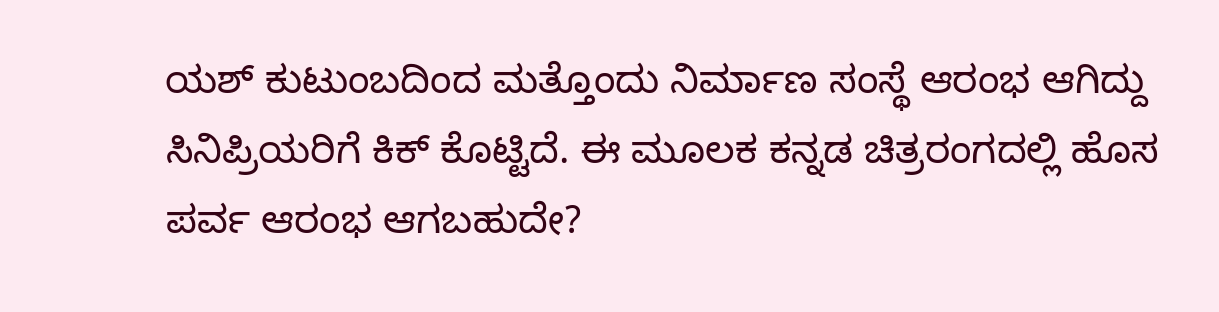ಯಶ್ ಕುಟುಂಬದಿಂದ ಮತ್ತೊಂದು ನಿರ್ಮಾಣ ಸಂಸ್ಥೆ ಆರಂಭ ಆಗಿದ್ದು ಸಿನಿಪ್ರಿಯರಿಗೆ ಕಿಕ್ ಕೊಟ್ಟಿದೆ. ಈ ಮೂಲಕ ಕನ್ನಡ ಚಿತ್ರರಂಗದಲ್ಲಿ ಹೊಸ ಪರ್ವ ಆರಂಭ ಆಗಬಹುದೇ?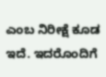ಎಂಬ ನಿರೀಕ್ಷೆ ಕೂಡ ಇದೆ. ಇದರೊಂದಿಗೆ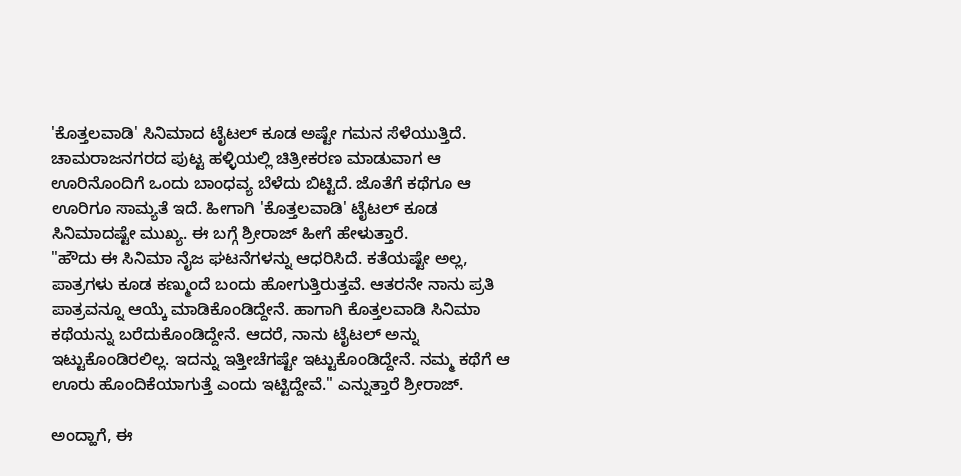'ಕೊತ್ತಲವಾಡಿ' ಸಿನಿಮಾದ ಟೈಟಲ್ ಕೂಡ ಅಷ್ಟೇ ಗಮನ ಸೆಳೆಯುತ್ತಿದೆ. ಚಾಮರಾಜನಗರದ ಪುಟ್ಟ ಹಳ್ಳಿಯಲ್ಲಿ ಚಿತ್ರೀಕರಣ ಮಾಡುವಾಗ ಆ ಊರಿನೊಂದಿಗೆ ಒಂದು ಬಾಂಧವ್ಯ ಬೆಳೆದು ಬಿಟ್ಟಿದೆ. ಜೊತೆಗೆ ಕಥೆಗೂ ಆ ಊರಿಗೂ ಸಾಮ್ಯತೆ ಇದೆ. ಹೀಗಾಗಿ 'ಕೊತ್ತಲವಾಡಿ' ಟೈಟಲ್ ಕೂಡ ಸಿನಿಮಾದಷ್ಟೇ ಮುಖ್ಯ. ಈ ಬಗ್ಗೆ ಶ್ರೀರಾಜ್ ಹೀಗೆ ಹೇಳುತ್ತಾರೆ.
"ಹೌದು ಈ ಸಿನಿಮಾ ನೈಜ ಘಟನೆಗಳನ್ನು ಆಧರಿಸಿದೆ. ಕತೆಯಷ್ಟೇ ಅಲ್ಲ, ಪಾತ್ರಗಳು ಕೂಡ ಕಣ್ಮುಂದೆ ಬಂದು ಹೋಗುತ್ತಿರುತ್ತವೆ. ಆತರನೇ ನಾನು ಪ್ರತಿ ಪಾತ್ರವನ್ನೂ ಆಯ್ಕೆ ಮಾಡಿಕೊಂಡಿದ್ದೇನೆ. ಹಾಗಾಗಿ ಕೊತ್ತಲವಾಡಿ ಸಿನಿಮಾ ಕಥೆಯನ್ನು ಬರೆದುಕೊಂಡಿದ್ದೇನೆ. ಆದರೆ, ನಾನು ಟೈಟಲ್ ಅನ್ನು ಇಟ್ಟುಕೊಂಡಿರಲಿಲ್ಲ. ಇದನ್ನು ಇತ್ತೀಚೆಗಷ್ಟೇ ಇಟ್ಟುಕೊಂಡಿದ್ದೇನೆ. ನಮ್ಮ ಕಥೆಗೆ ಆ ಊರು ಹೊಂದಿಕೆಯಾಗುತ್ತೆ ಎಂದು ಇಟ್ಟಿದ್ದೇವೆ." ಎನ್ನುತ್ತಾರೆ ಶ್ರೀರಾಜ್.

ಅಂದ್ಹಾಗೆ, ಈ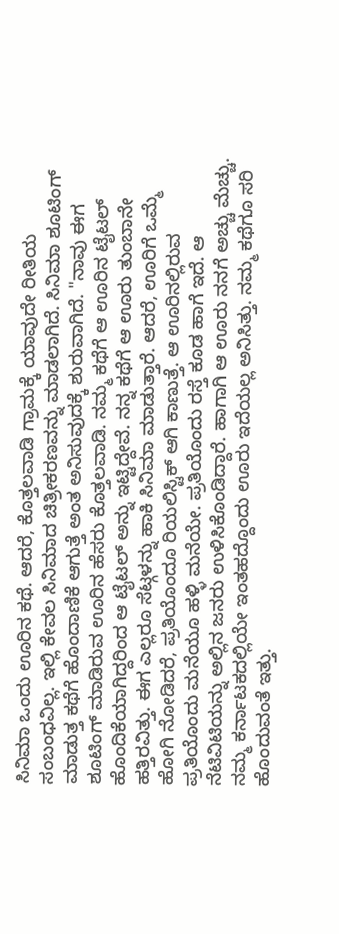ಸಿನಿಮಾ ಒಂದು ಊರಿನ ಕಥೆ. ಆದರೆ, ಕೊತ್ತಲವಾಡಿ ಗ್ರಾಮಕ್ಕೆ ಯಾವುದೇ ರೀತಿಯ ಸಂಬಂಧವಿಲ್ಲ. ಇಲ್ಲಿ ಕೇವಲ ಸಿನಿಮಾದ ಚಿತ್ರೀಕರಣವನ್ನು ಮಾಡಲಾಗಿದೆ. ಸಿನಿಮಾ ಶೂಟಿಂಗ್ ಮಾಡುತ್ತ ಕಥೆಗೆ ಹೊಂದಾಣಿಕೆ ಆಗುತ್ತೆ ಅಂತ ಅನಿಸುವುದಕ್ಕೆ ಶುರುವಾಗಿದೆ. "ನಾವು ಈಗ ಶೂಟಿಂಗ್ ಮಾಡಿರುವ ಊರಿನ ಹೆಸರು ಕೊತ್ತಲವಾಡಿ. ನಮ್ಮ ಕಥೆಗೆ ಆ ಊರಿನ ಟೈಟಲ್ ಹೊಂದಿಕೆಯಾಗಿದ್ದರಿಂದ ಆ ಟೈಟಲ್ ಅನ್ನು ಇಟ್ಟಿದ್ದೇವೆ. ನನ್ನ ಕಥೆಗೆ ಆ ಊರು ತುಂಬಾನೇ ಹತ್ತಿರವಿತ್ತು. ಈಗ ಎಲ್ಲರೂ ಸೆಟ್ಗಳನ್ನು ಹಾಕಿ ಸಿನಿಮಾ ಮಾಡುತ್ತಾರೆ. ಆದರೆ, ಊರಿಗೆ ಒಮ್ಮೆ ಹೋಗಿ ನೋಡಿದರೆ, ಪ್ರತಿಯೊಂದೂ ರಿಯಲಿಸ್ಟಿಕ್ ಆಗಿ ಕಾಣುತ್ತೆ. ಆ ಊರಿನಲ್ಲಿರುವ ಪ್ರತಿಯೊಂದು ಮನೆಯೂ ಹಳ್ಳಿ ಮನೆಯೇ. ಪ್ರತಿಯೊಂದು ರಸ್ತೆ ಕೂಡ ಹಾಗೆ ಇದೆ. ಆ ನೆಟಿವಿಟಿಯನ್ನು ಅಲ್ಲಿನ ಜನರು ಉಳಿಸಿಕೊಂಡಿದ್ದಾರೆ. ಹಾಗಾಗಿ ಆ ಊರು ನನಗೆ ಅಚ್ಚು ಮೆಚ್ಚು. ನಮ್ಮ ಕರ್ನಾಟಕದಲ್ಲಿಯೇ ಇಂತಹದ್ದೊಂದು ಊರು ಇದೆಯಲ್ಲ ಅನಿಸಿತ್ತು. ನಮ್ಮ ಕಥೆಗೂ ಸರಿ ಹೊಂದುವಂತೆ ಇತ್ತು.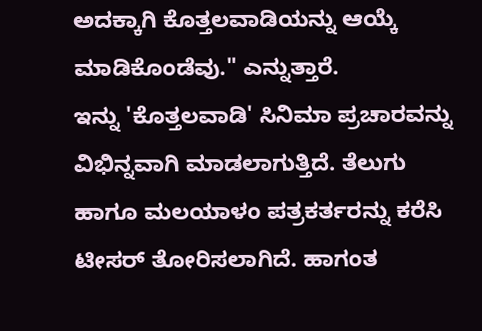ಅದಕ್ಕಾಗಿ ಕೊತ್ತಲವಾಡಿಯನ್ನು ಆಯ್ಕೆ ಮಾಡಿಕೊಂಡೆವು." ಎನ್ನುತ್ತಾರೆ.
ಇನ್ನು 'ಕೊತ್ತಲವಾಡಿ' ಸಿನಿಮಾ ಪ್ರಚಾರವನ್ನು ವಿಭಿನ್ನವಾಗಿ ಮಾಡಲಾಗುತ್ತಿದೆ. ತೆಲುಗು ಹಾಗೂ ಮಲಯಾಳಂ ಪತ್ರಕರ್ತರನ್ನು ಕರೆಸಿ ಟೀಸರ್ ತೋರಿಸಲಾಗಿದೆ. ಹಾಗಂತ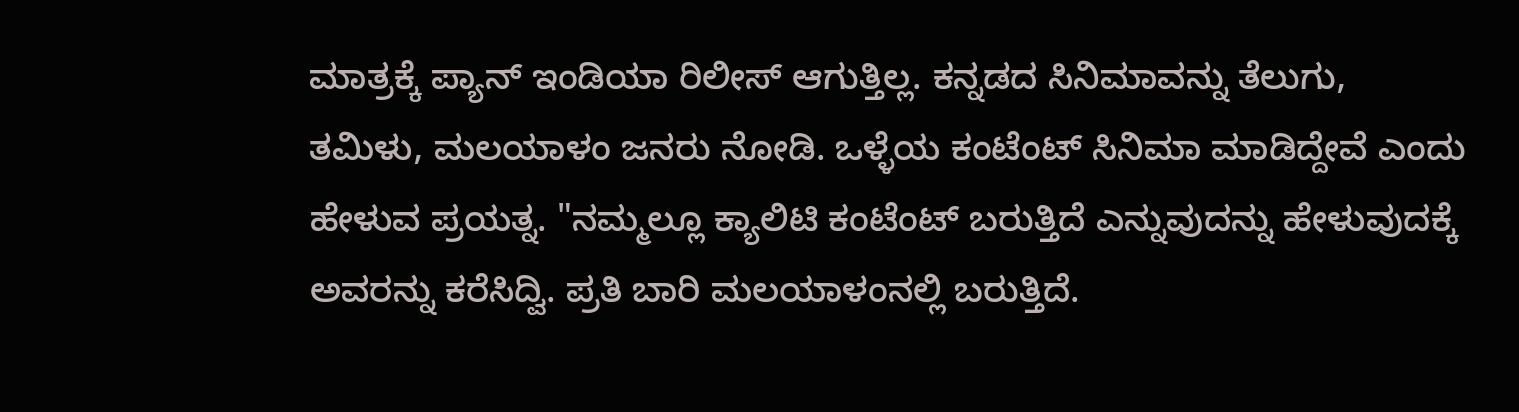ಮಾತ್ರಕ್ಕೆ ಪ್ಯಾನ್ ಇಂಡಿಯಾ ರಿಲೀಸ್ ಆಗುತ್ತಿಲ್ಲ. ಕನ್ನಡದ ಸಿನಿಮಾವನ್ನು ತೆಲುಗು, ತಮಿಳು, ಮಲಯಾಳಂ ಜನರು ನೋಡಿ. ಒಳ್ಳೆಯ ಕಂಟೆಂಟ್ ಸಿನಿಮಾ ಮಾಡಿದ್ದೇವೆ ಎಂದು ಹೇಳುವ ಪ್ರಯತ್ನ. "ನಮ್ಮಲ್ಲೂ ಕ್ಯಾಲಿಟಿ ಕಂಟೆಂಟ್ ಬರುತ್ತಿದೆ ಎನ್ನುವುದನ್ನು ಹೇಳುವುದಕ್ಕೆ ಅವರನ್ನು ಕರೆಸಿದ್ವಿ. ಪ್ರತಿ ಬಾರಿ ಮಲಯಾಳಂನಲ್ಲಿ ಬರುತ್ತಿದೆ.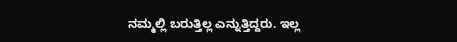ನಮ್ಮಲ್ಲಿ ಬರುತ್ತಿಲ್ಲ ಎನ್ನುತ್ತಿದ್ದರು. ಇಲ್ಲ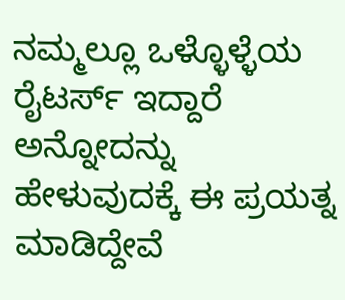ನಮ್ಮಲ್ಲೂ ಒಳ್ಳೊಳ್ಳೆಯ ರೈಟರ್ಸ್ ಇದ್ದಾರೆ ಅನ್ನೋದನ್ನು ಹೇಳುವುದಕ್ಕೆ ಈ ಪ್ರಯತ್ನ ಮಾಡಿದ್ದೇವೆ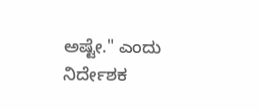ಅಷ್ಟೇ." ಎಂದು ನಿರ್ದೇಶಕ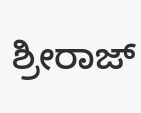ಶ್ರೀರಾಜ್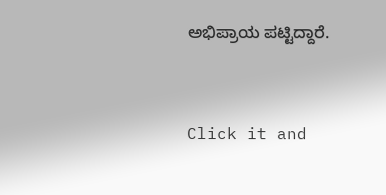ಅಭಿಪ್ರಾಯ ಪಟ್ಟಿದ್ದಾರೆ.


Click it and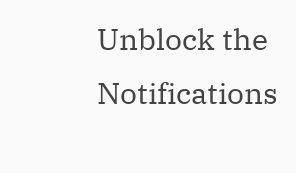Unblock the Notifications